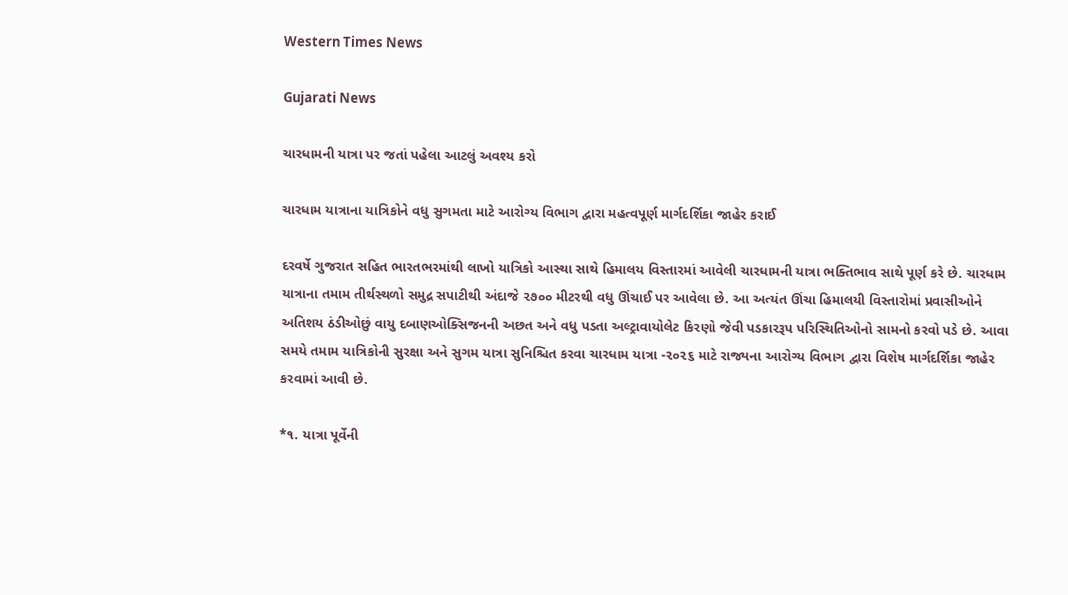Western Times News

Gujarati News

ચારધામની યાત્રા પર જતાં પહેલા આટલું અવશ્ય કરો

ચારધામ યાત્રાના યાત્રિકોને વધુ સુગમતા માટે આરોગ્ય વિભાગ દ્વારા મહત્વપૂર્ણ માર્ગદર્શિકા જાહેર કરાઈ

દરવર્ષે ગુજરાત સહિત ભારતભરમાંથી લાખો યાત્રિકો આસ્થા સાથે હિમાલય વિસ્તારમાં આવેલી ચારધામની યાત્રા ભક્તિભાવ સાથે પૂર્ણ કરે છે. ચારધામ યાત્રાના તમામ તીર્થસ્થળો સમુદ્ર સપાટીથી અંદાજે ૨૭૦૦ મીટરથી વધુ ઊંચાઈ પર આવેલા છે. આ અત્યંત ઊંચા હિમાલયી વિસ્તારોમાં પ્રવાસીઓને અતિશય ઠંડીઓછું વાયુ દબાણઓક્સિજનની અછત અને વધુ પડતા અલ્ટ્રાવાયોલેટ કિરણો જેવી પડકારરૂપ પરિસ્થિતિઓનો સામનો કરવો પડે છે. આવા સમયે તમામ યાત્રિકોની સુરક્ષા અને સુગમ યાત્રા સુનિશ્ચિત કરવા ચારધામ યાત્રા -૨૦૨૬ માટે રાજ્યના આરોગ્ય વિભાગ દ્વારા વિશેષ માર્ગદર્શિકા જાહેર કરવામાં આવી છે.

*૧. યાત્રા પૂર્વેની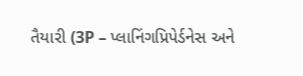તૈયારી (3P – પ્લાનિંગપ્રિપેર્ડનેસ અને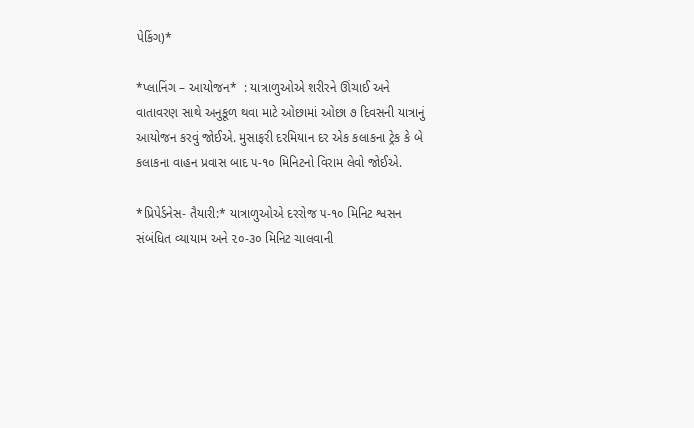પેકિંગ)*

*પ્લાનિંગ – આયોજન*  : યાત્રાળુઓએ શરીરને ઊંચાઈ અને વાતાવરણ સાથે અનુકૂળ થવા માટે ઓછામાં ઓછા ૭ દિવસની યાત્રાનું આયોજન કરવું જોઈએ. મુસાફરી દરમિયાન દર એક કલાકના ટ્રેક કે બે કલાકના વાહન પ્રવાસ બાદ ૫-૧૦ મિનિટનો વિરામ લેવો જોઈએ.

*પ્રિપેર્ડનેસ- તૈયારી:* યાત્રાળુઓએ દરરોજ ૫-૧૦ મિનિટ શ્વસન સંબંધિત વ્યાયામ અને ૨૦-૩૦ મિનિટ ચાલવાની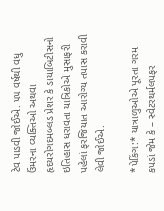ટેવ પાડવી જોઈએ. ૫૫ વર્ષથી વધુ ઉંમરના વ્યક્તિઓ અથવા હૃદયરોગદમબ્લડ પ્રેશર કે ડાયાબિટીસનો ઇતિહાસ ધરાવતા યાત્રિકોએ મુસાફરી પહેલાં ફરજિયાત આરોગ્ય તપાસ કરાવી લેવી જોઈએ.

*પેકિંગ:* યાત્રાળુઓએ પૂરતા ગરમ કપડાં જેમ કે – સ્વેટરથર્મલપફર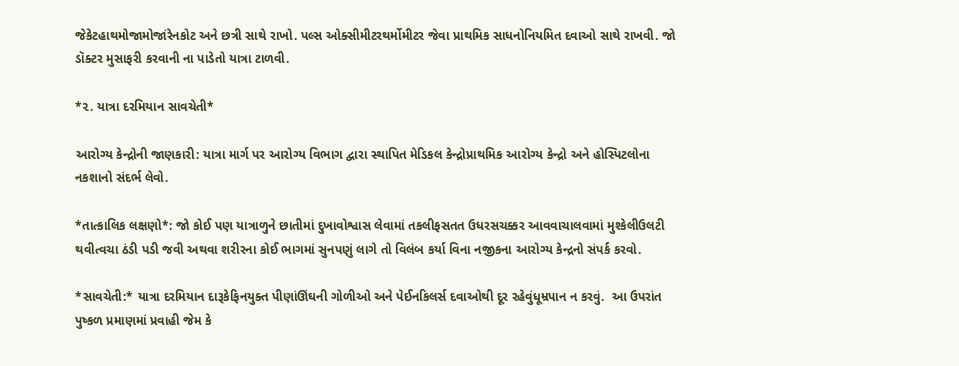જેકેટહાથમોજામોજાંરેનકોટ અને છત્રી સાથે રાખો. પલ્સ ઓક્સીમીટરથર્મોમીટર જેવા પ્રાથમિક સાધનોનિયમિત દવાઓ સાથે રાખવી. જો ડૉક્ટર મુસાફરી કરવાની ના પાડેતો યાત્રા ટાળવી.

*૨. યાત્રા દરમિયાન સાવચેતી*

આરોગ્ય કેન્દ્રોની જાણકારી: યાત્રા માર્ગ પર આરોગ્ય વિભાગ દ્વારા સ્થાપિત મેડિકલ કેન્દ્રોપ્રાથમિક આરોગ્ય કેન્દ્રો અને હોસ્પિટલોના નકશાનો સંદર્ભ લેવો.

*તાત્કાલિક લક્ષણો*: જો કોઈ પણ યાત્રાળુને છાતીમાં દુખાવોશ્વાસ લેવામાં તકલીફસતત ઉધરસચક્કર આવવાચાલવામાં મુશ્કેલીઉલટી થવીત્વચા ઠંડી પડી જવી અથવા શરીરના કોઈ ભાગમાં સુનપણું લાગે તો વિલંબ કર્યા વિના નજીકના આરોગ્ય કેન્દ્રનો સંપર્ક કરવો.

*સાવચેતી:* યાત્રા દરમિયાન દારૂકેફિનયુક્ત પીણાંઊંઘની ગોળીઓ અને પેઈનકિલર્સ દવાઓથી દૂર રહેવુંધૂમ્રપાન ન કરવું.  આ ઉપરાંત પુષ્કળ પ્રમાણમાં પ્રવાહી જેમ કે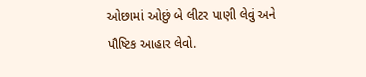ઓછામાં ઓછું બે લીટર પાણી લેવું અને પૌષ્ટિક આહાર લેવો.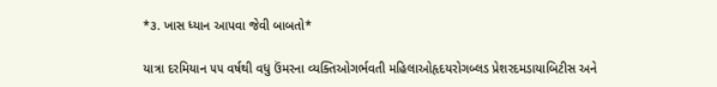*૩. ખાસ ધ્યાન આપવા જેવી બાબતો*

યાત્રા દરમિયાન ૫૫ વર્ષથી વધુ ઉંમરના વ્યક્તિઓગર્ભવતી મહિલાઓહૃદયરોગબ્લડ પ્રેશરદમડાયાબિટીસ અને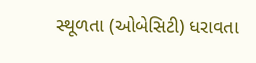સ્થૂળતા (ઓબેસિટી) ધરાવતા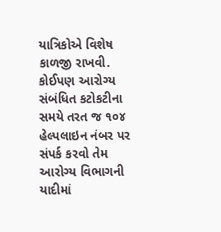યાત્રિકોએ વિશેષ કાળજી રાખવી. કોઈપણ આરોગ્ય સંબંધિત કટોકટીના સમયે તરત જ ૧૦૪ હેલ્પલાઇન નંબર પર સંપર્ક કરવો તેમ આરોગ્ય વિભાગની યાદીમાં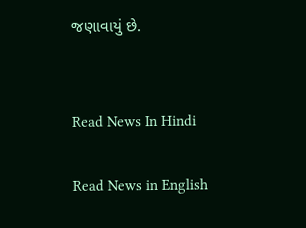જણાવાયું છે.


Read News In Hindi

Read News in English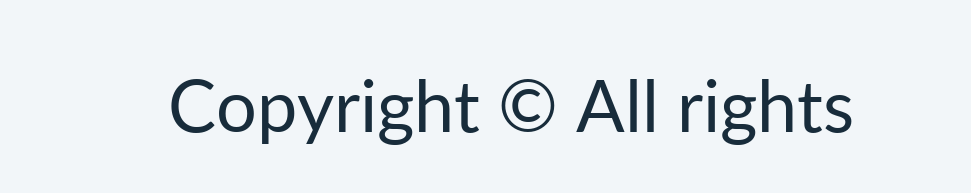Copyright © All rights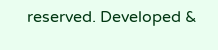reserved. Developed &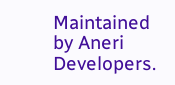Maintained by Aneri Developers.